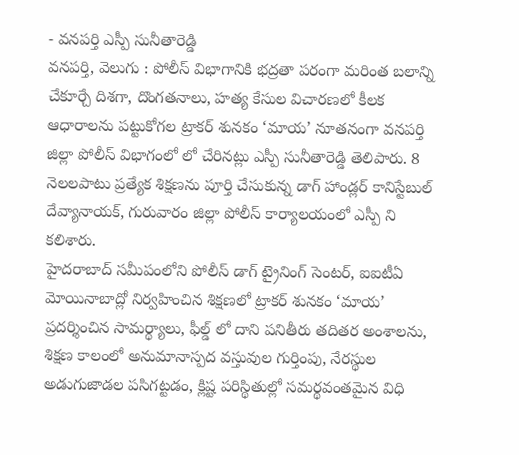- వనపర్తి ఎస్పీ సునీతారెడ్డి
వనపర్తి, వెలుగు : పోలీస్ విభాగానికి భద్రతా పరంగా మరింత బలాన్ని చేకూర్చే దిశగా, దొంగతనాలు, హత్య కేసుల విచారణలో కీలక ఆధారాలను పట్టుకోగల ట్రాకర్ శునకం ‘మాయ’ నూతనంగా వనపర్తి జిల్లా పోలీస్ విభాగంలో లో చేరినట్లు ఎస్పీ సునీతారెడ్డి తెలిపారు. 8 నెలలపాటు ప్రత్యేక శిక్షణను పూర్తి చేసుకున్న డాగ్ హాండ్లర్ కానిస్టేబుల్ దేవ్యానాయక్, గురువారం జిల్లా పోలీస్ కార్యాలయంలో ఎస్పీ ని కలిశారు.
హైదరాబాద్ సమీపంలోని పోలీస్ డాగ్ ట్రైనింగ్ సెంటర్, ఐఐటీఏ మోయినాబాద్లో నిర్వహించిన శిక్షణలో ట్రాకర్ శునకం ‘మాయ’ ప్రదర్శించిన సామర్థ్యాలు, ఫీల్డ్ లో దాని పనితీరు తదితర అంశాలను, శిక్షణ కాలంలో అనుమానాస్పద వస్తువుల గుర్తింపు, నేరస్థుల అడుగుజాడల పసిగట్టడం, క్లిష్ట పరిస్థితుల్లో సమర్థవంతమైన విధి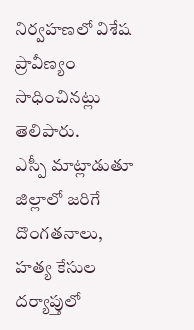నిర్వహణలో విశేష ప్రావీణ్యం సాధించినట్లు తెలిపారు.
ఎస్పీ మాట్లాడుతూ జిల్లాలో జరిగే దొంగతనాలు, హత్య కేసుల దర్యాప్తులో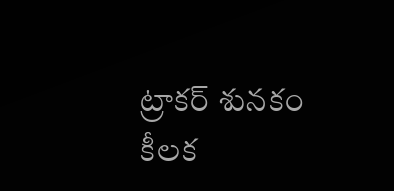ట్రాకర్ శునకం కీలక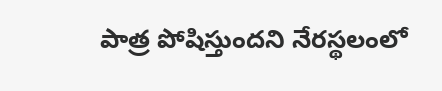పాత్ర పోషిస్తుందని నేరస్థలంలో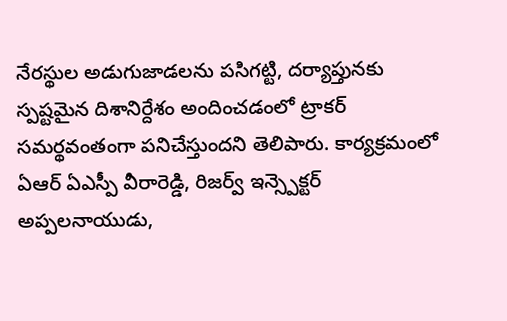నేరస్థుల అడుగుజాడలను పసిగట్టి, దర్యాప్తునకు స్పష్టమైన దిశానిర్దేశం అందించడంలో ట్రాకర్ సమర్థవంతంగా పనిచేస్తుందని తెలిపారు. కార్యక్రమంలో ఏఆర్ ఏఎస్పీ వీరారెడ్డి, రిజర్వ్ ఇన్స్పెక్టర్ అప్పలనాయుడు,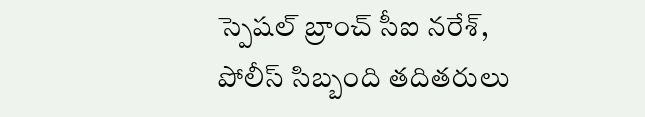స్పెషల్ బ్రాంచ్ సీఐ నరేశ్, పోలీస్ సిబ్బంది తదితరులు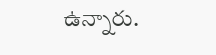ఉన్నారు.